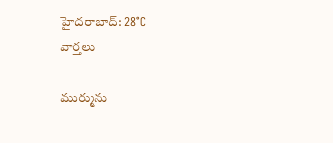హైదరాబాద్: 28°C
వార్తలు

ముర్మును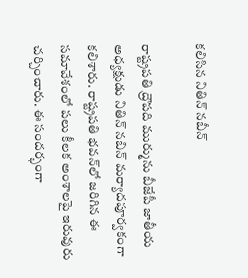కలిసిన నితిన్ నబీన్

రాష్ట్రపతి ద్రౌపది ముర్మును బీజేపీ జాతీయ అధ్యక్షుడు నితిన్ నబిన్ మర్యాదపూర్వకంగా కలిశారు. రాష్ట్రపతి భవన్‌లో జరిగిన ఈ సమావేశంలో పలు కీలక అంశాలపై ఇరువురు చర్చించారు. ఈ సందర్భంగా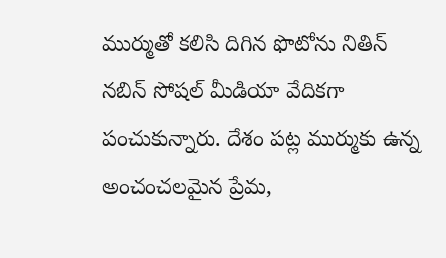ముర్ముతో కలిసి దిగిన ఫొటోను నితిన్ నబిన్ సోషల్ మీడియా వేదికగా పంచుకున్నారు. దేశం పట్ల ముర్ముకు ఉన్న అంచంచలమైన ప్రేమ,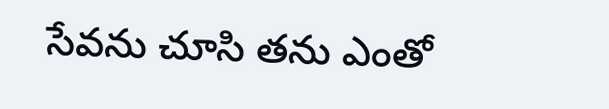సేవను చూసి తను ఎంతో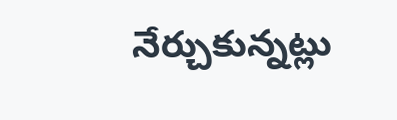నేర్చుకున్నట్లు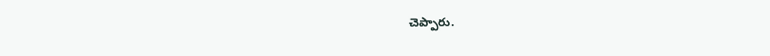చెప్పారు.